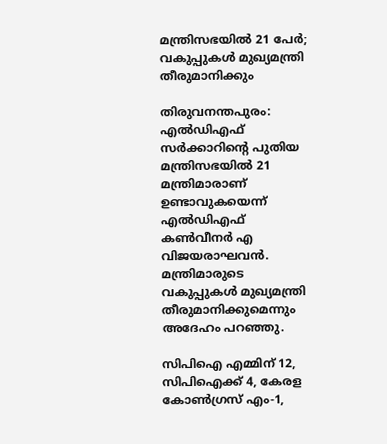മന്ത്രിസഭയില്‍ 21 പേര്‍; വകുപ്പുകള്‍ മുഖ്യമന്ത്രി തീരുമാനിക്കും

തിരുവനന്തപുരം: എല്‍ഡിഎഫ്‌ സര്‍ക്കാറിന്റെ പുതിയ മന്ത്രിസഭയില്‍ 21 മന്ത്രിമാരാണ്‌ ഉണ്ടാവുകയെന്ന്‌ എല്‍ഡിഎഫ്‌ കണ്‍വീനര്‍ എ വിജയരാഘവന്‍. മന്ത്രിമാരുടെ വകുപ്പുകള്‍ മുഖ്യമന്ത്രി തീരുമാനിക്കുമെന്നും അദേഹം പറഞ്ഞു.

സിപിഐ എമ്മിന്‌ 12, സിപിഐക്ക്‌ 4, കേരള കോണ്‍ഗ്രസ്‌ എം-1,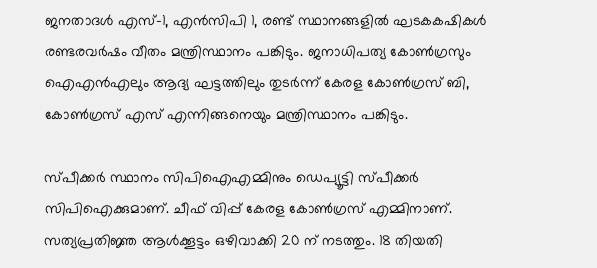ജനതാദള്‍ എസ്‌-1, എന്‍സിപി 1, രണ്ട്‌ സ്ഥാനങ്ങളില്‍ ഘടകകഷികള്‍ രണ്ടരവര്‍ഷം വീതം മന്ത്രിസ്ഥാനം പങ്കിടും. ജനാധിപത്യ കോണ്‍ഗ്രസും ഐഎന്‍എലും ആദ്യ ഘട്ടത്തിലും തുടര്‍ന്ന്‌ കേരള കോണ്‍ഗ്രസ്‌ ബി, കോണ്‍ഗ്രസ്‌ എസ്‌ എന്നിങ്ങനെയും മന്ത്രിസ്ഥാനം പങ്കിടും.

സ്‌പീക്കര്‍ സ്ഥാനം സിപിഐഎമ്മിനും ഡെപ്യൂട്ടി സ്‌പീക്കര്‍ സിപിഐക്കുമാണ്‌. ചീഫ്‌ വിപ്പ്‌ കേരള കോണ്‍ഗ്രസ്‌ എമ്മിനാണ്‌. സത്യപ്രതിജ്ഞ ആള്‍ക്കൂട്ടം ഒഴിവാക്കി 20 ന്‌ നടത്തും. 18 തിയതി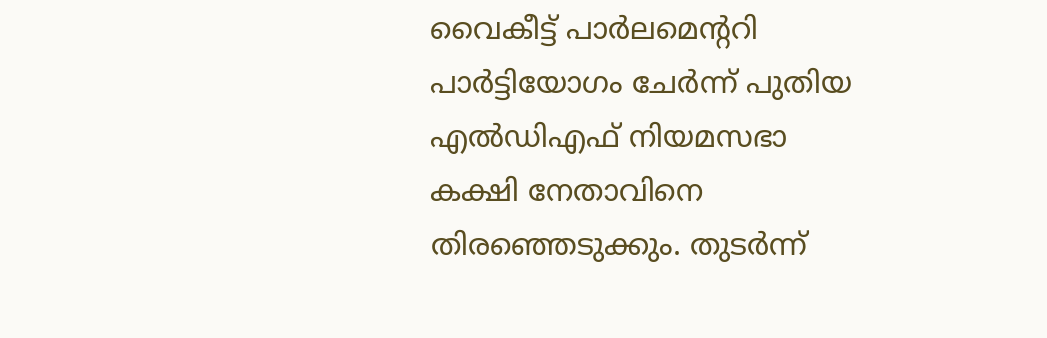വൈകീട്ട്‌ പാര്‍ലമെന്ററി പാര്‍ട്ടിയോഗം ചേര്‍ന്ന്‌ പുതിയ എല്‍ഡിഎഫ്‌ നിയമസഭാ കക്ഷി നേതാവിനെ തിരഞ്ഞെടുക്കും. തുടര്‍ന്ന്‌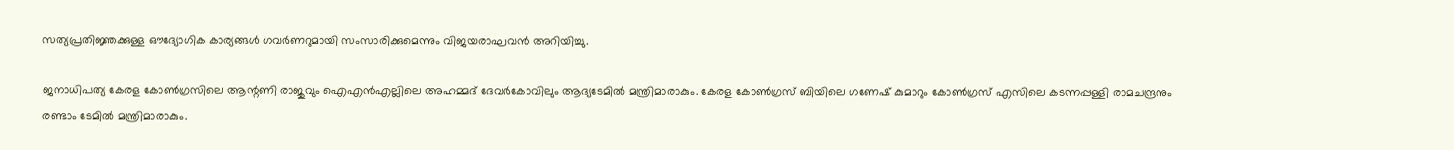സത്യപ്രതിജ്ഞക്കുള്ള ഔദ്യോഗിക കാര്യങ്ങള്‍ ഗവര്‍ണറുമായി സംസാരിക്കുമെന്നും വിജയരാഘവന്‍ അറിയിച്ചു.

ജനാധിപത്യ കേരള കോണ്‍ഗ്രസിലെ ആന്റണി രാജുവും ഐഎന്‍എല്ലിലെ അഹമ്മദ്‌ ദേവര്‍കോവിലും ആദ്യടേമില്‍ മന്ത്രിമാരാകും. കേരള കോണ്‍ഗ്രസ്‌ ബിയിലെ ഗണേഷ്‌ കുമാറും കോണ്‍ഗ്രസ്‌ എസിലെ കടന്നപ്പള്ളി രാമചന്ദ്രനും രണ്ടാം ടേമില്‍ മന്ത്രിമാരാകും.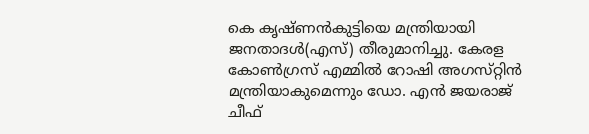കെ കൃഷ്‌ണന്‍കുട്ടിയെ മന്ത്രിയായി ജനതാദള്‍(എസ്‌) തീരുമാനിച്ചു. കേരള കോണ്‍ഗ്രസ്‌ എമ്മില്‍ റോഷി അഗസ്‌റ്റിന്‍ മന്ത്രിയാകുമെന്നും ഡോ. എന്‍ ജയരാജ്‌ ചീഫ്‌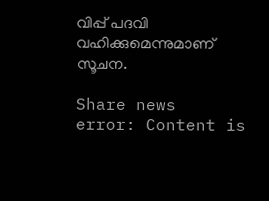വിപ്പ്‌ പദവി വഹിക്കുമെന്നുമാണ്‌ സൂചന.

Share news
error: Content is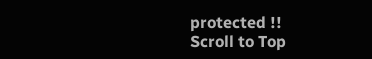protected !!
Scroll to Top